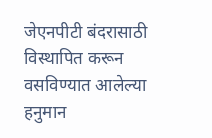जेएनपीटी बंदरासाठी विस्थापित करून वसविण्यात आलेल्या हनुमान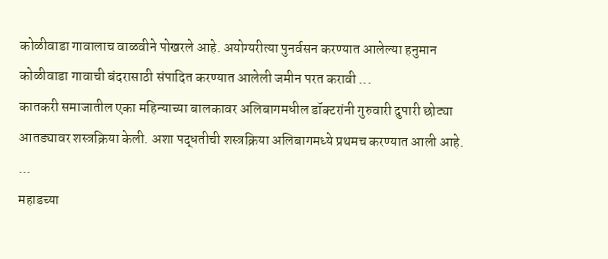कोळीवाडा गावालाच वाळवीने पोखरले आहे. अयोग्यरीत्या पुनर्वसन करण्यात आलेल्या हनुमान कोळीवाडा गावाची बंदरासाठी संपादित करण्यात आलेली जमीन परत करावी ...
कातकरी समाजातील एका महिन्याच्या बालकावर अलिबागमधील डॉक्टरांनी गुरुवारी दुपारी छोट्या आतड्यावर शस्त्रक्रिया केली. अशा पद्धतीची शस्त्रक्रिया अलिबागमध्ये प्रथमच करण्यात आली आहे. ...
महाडच्या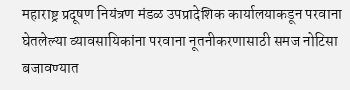महाराष्ट्र प्रदूषण नियंत्रण मंडळ उपप्रादेशिक कार्यालयाकडून परवाना घेतलेल्या व्यावसायिकांना परवाना नूतनीकरणासाठी समज नोटिसा बजावण्यात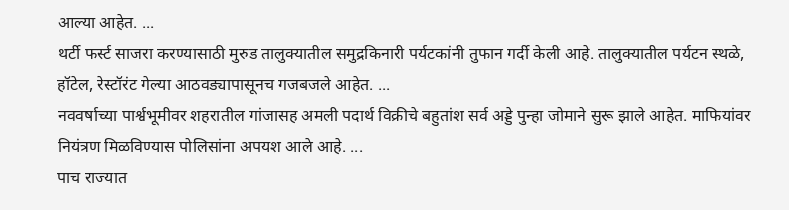आल्या आहेत. ...
थर्टी फर्स्ट साजरा करण्यासाठी मुरुड तालुक्यातील समुद्रकिनारी पर्यटकांनी तुफान गर्दी केली आहे. तालुक्यातील पर्यटन स्थळे, हॉटेल, रेस्टॉरंट गेल्या आठवड्यापासूनच गजबजले आहेत. ...
नववर्षाच्या पार्श्वभूमीवर शहरातील गांजासह अमली पदार्थ विक्रीचे बहुतांश सर्व अड्डे पुन्हा जोमाने सुरू झाले आहेत. माफियांवर नियंत्रण मिळविण्यास पोलिसांना अपयश आले आहे. ...
पाच राज्यात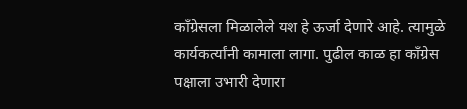काँग्रेसला मिळालेले यश हे ऊर्जा देणारे आहे. त्यामुळे कार्यकर्त्यांनी कामाला लागा. पुढील काळ हा काँग्रेस पक्षाला उभारी देणारा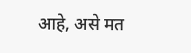आहे, असे मत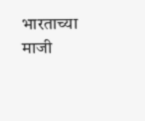भारताच्या माजी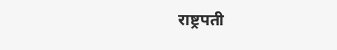राष्ट्रपती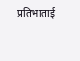प्रतिभाताई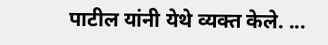पाटील यांनी येथे व्यक्त केले. ...